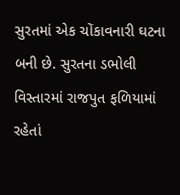સુરતમાં એક ચોંકાવનારી ઘટના બની છે. સુરતના ડભોલી વિસ્તારમાં રાજપુત ફળિયામાં રહેતાં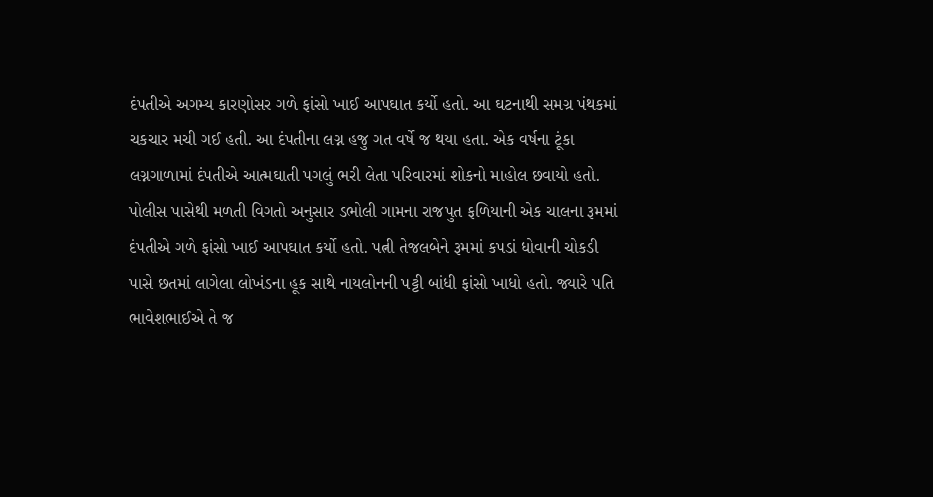દંપતીએ અગમ્ય કારણોસર ગળે ફાંસો ખાઈ આપઘાત કર્યો હતો. આ ઘટનાથી સમગ્ર પંથકમાં ચકચાર મચી ગઈ હતી. આ દંપતીના લગ્ન હજુ ગત વર્ષે જ થયા હતા. એક વર્ષના ટૂંકા લગ્નગાળામાં દંપતીએ આત્મઘાતી પગલું ભરી લેતા પરિવારમાં શોકનો માહોલ છવાયો હતો.
પોલીસ પાસેથી મળતી વિગતો અનુસાર ડભોલી ગામના રાજપુત ફળિયાની એક ચાલના રૂમમાં દંપતીએ ગળે ફાંસો ખાઈ આપઘાત કર્યો હતો. પત્ની તેજલબેને રૂમમાં કપડાં ધોવાની ચોકડી પાસે છતમાં લાગેલા લોખંડના હૂક સાથે નાયલોનની પટ્ટી બાંધી ફાંસો ખાધો હતો. જ્યારે પતિ ભાવેશભાઈએ તે જ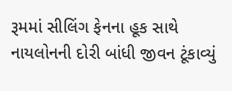રૂમમાં સીલિંગ ફેનના હૂક સાથે નાયલોનની દોરી બાંધી જીવન ટૂંકાવ્યું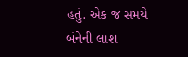હતું. એક જ સમયે બંનેની લાશ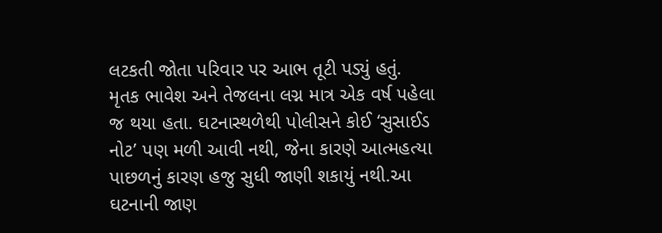લટકતી જોતા પરિવાર પર આભ તૂટી પડ્યું હતું.
મૃતક ભાવેશ અને તેજલના લગ્ન માત્ર એક વર્ષ પહેલા જ થયા હતા. ઘટનાસ્થળેથી પોલીસને કોઈ ‘સુસાઈડ નોટ’ પણ મળી આવી નથી, જેના કારણે આત્મહત્યા પાછળનું કારણ હજુ સુધી જાણી શકાયું નથી.આ ઘટનાની જાણ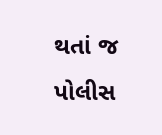થતાં જ પોલીસ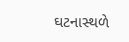ઘટનાસ્થળે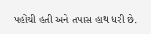પહોંચી હતી અને તપાસ હાથ ધરી છે.